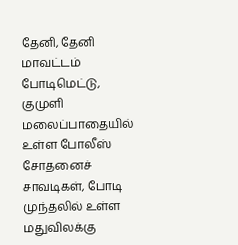தேனி, தேனி மாவட்டம் போடிமெட்டு, குமுளி மலைப்பாதையில் உள்ள போலீஸ் சோதனைச் சாவடிகள், போடி முந்தலில் உள்ள மதுவிலக்கு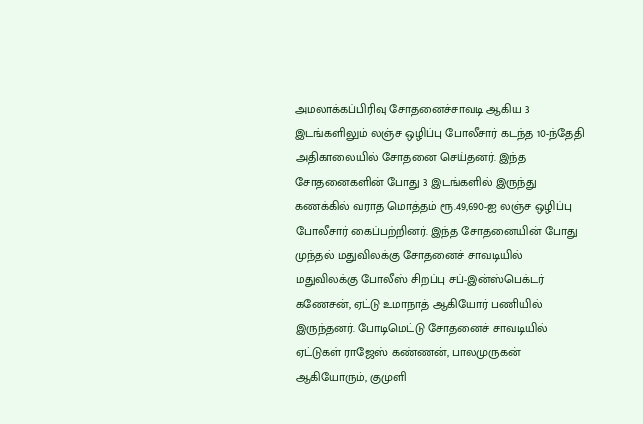அமலாக்கப்பிரிவு சோதனைச்சாவடி ஆகிய 3 இடங்களிலும் லஞ்ச ஒழிப்பு போலீசார் கடந்த 10-ந்தேதி அதிகாலையில் சோதனை செய்தனர். இந்த சோதனைகளின் போது 3 இடங்களில் இருந்து கணக்கில் வராத மொத்தம் ரூ.49,690-ஐ லஞ்ச ஒழிப்பு போலீசார் கைப்பற்றினர். இந்த சோதனையின் போது முந்தல் மதுவிலக்கு சோதனைச் சாவடியில் மதுவிலக்கு போலீஸ் சிறப்பு சப்-இன்ஸ்பெக்டர் கணேசன், ஏட்டு உமாநாத் ஆகியோர் பணியில் இருந்தனர். போடிமெட்டு சோதனைச் சாவடியில் ஏட்டுகள் ராஜேஸ் கண்ணன், பாலமுருகன் ஆகியோரும், குமுளி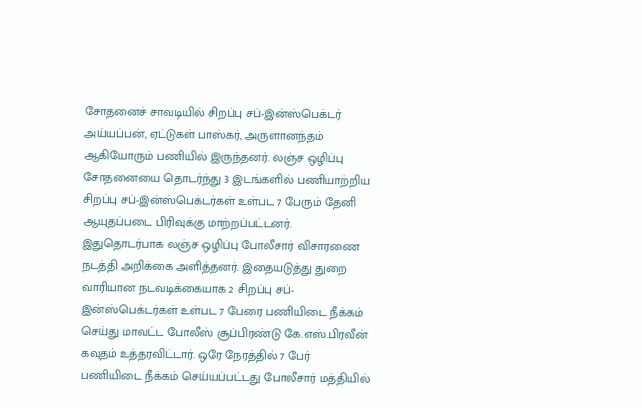சோதனைச் சாவடியில் சிறப்பு சப்-இன்ஸ்பெக்டர் அய்யப்பன், ஏட்டுகள் பாஸ்கர், அருளானந்தம் ஆகியோரும் பணியில் இருந்தனர். லஞ்ச ஒழிப்பு சோதனையை தொடர்ந்து 3 இடங்களில் பணியாற்றிய சிறப்பு சப்-இன்ஸ்பெக்டர்கள் உள்பட 7 பேரும் தேனி ஆயுதப்படை பிரிவுக்கு மாற்றப்பட்டனர். இதுதொடர்பாக லஞ்ச ஒழிப்பு போலீசார் விசாரணை நடத்தி அறிக்கை அளித்தனர். இதையடுத்து துறை வாரியான நடவடிக்கையாக 2 சிறப்பு சப்-இன்ஸ்பெக்டர்கள் உள்பட 7 பேரை பணியிடை நீக்கம் செய்து மாவட்ட போலீஸ் சூப்பிரண்டு கே.எஸ்.பிரவீன் கவுதம் உத்தரவிட்டார். ஒரே நேரத்தில் 7 பேர் பணியிடை நீக்கம் செய்யப்பட்டது போலீசார் மத்தியில்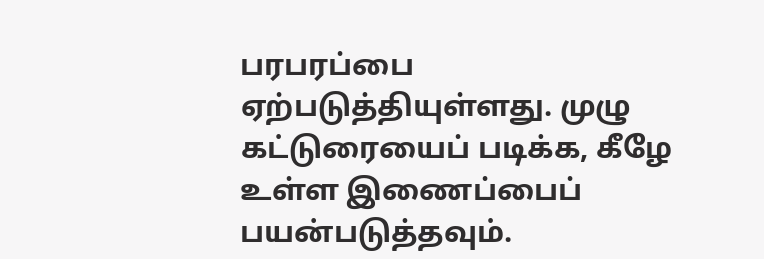பரபரப்பை ஏற்படுத்தியுள்ளது. முழு கட்டுரையைப் படிக்க, கீழே உள்ள இணைப்பைப் பயன்படுத்தவும்.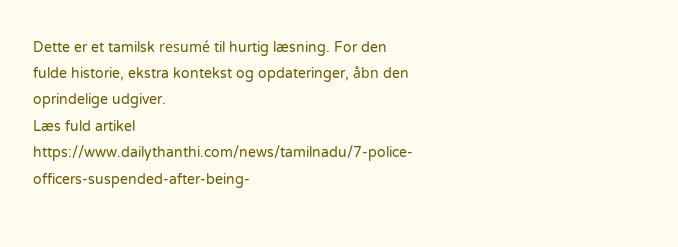Dette er et tamilsk resumé til hurtig læsning. For den fulde historie, ekstra kontekst og opdateringer, åbn den oprindelige udgiver.
Læs fuld artikel
https://www.dailythanthi.com/news/tamilnadu/7-police-officers-suspended-after-being-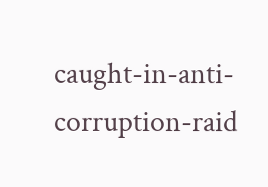caught-in-anti-corruption-raid